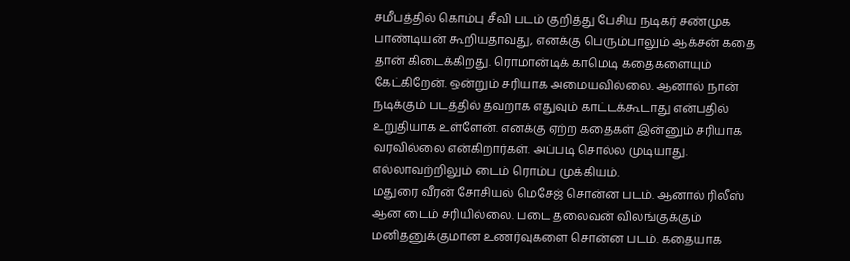சமீபத்தில் கொம்பு சீவி படம் குறித்து பேசிய நடிகர் சண்முக பாண்டியன் கூறியதாவது, எனக்கு பெரும்பாலும் ஆக்சன் கதை தான் கிடைக்கிறது. ரொமான்டிக் காமெடி கதைகளையும் கேட்கிறேன். ஒன்றும் சரியாக அமையவில்லை. ஆனால் நான் நடிக்கும் படத்தில் தவறாக எதுவும் காட்டக்கூடாது என்பதில் உறுதியாக உள்ளேன். எனக்கு ஏற்ற கதைகள் இன்னும் சரியாக வரவில்லை என்கிறார்கள். அப்படி சொல்ல முடியாது. எல்லாவற்றிலும் டைம் ரொம்ப முக்கியம்.
மதுரை வீரன் சோசியல் மெசேஜ் சொன்ன படம். ஆனால் ரிலீஸ் ஆன டைம் சரியில்லை. படை தலைவன் விலங்குக்கும் மனிதனுக்குமான உணர்வுகளை சொன்ன படம். கதையாக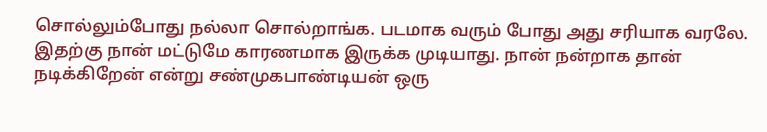சொல்லும்போது நல்லா சொல்றாங்க. படமாக வரும் போது அது சரியாக வரலே. இதற்கு நான் மட்டுமே காரணமாக இருக்க முடியாது. நான் நன்றாக தான் நடிக்கிறேன் என்று சண்முகபாண்டியன் ஒரு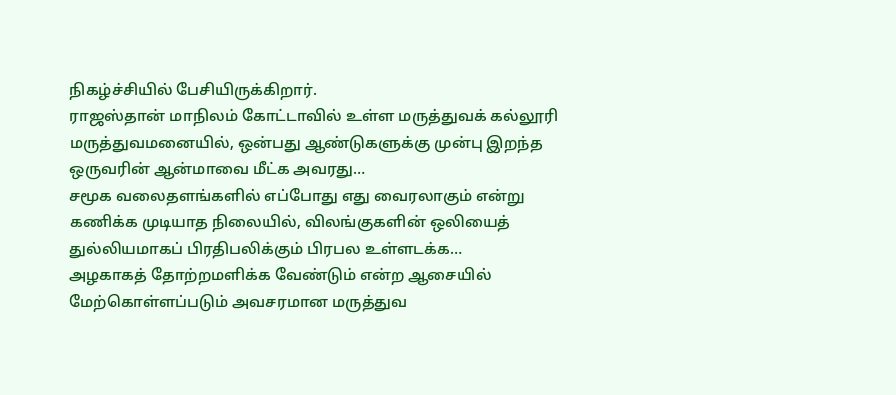நிகழ்ச்சியில் பேசியிருக்கிறார்.
ராஜஸ்தான் மாநிலம் கோட்டாவில் உள்ள மருத்துவக் கல்லூரி மருத்துவமனையில், ஒன்பது ஆண்டுகளுக்கு முன்பு இறந்த ஒருவரின் ஆன்மாவை மீட்க அவரது…
சமூக வலைதளங்களில் எப்போது எது வைரலாகும் என்று கணிக்க முடியாத நிலையில், விலங்குகளின் ஒலியைத் துல்லியமாகப் பிரதிபலிக்கும் பிரபல உள்ளடக்க…
அழகாகத் தோற்றமளிக்க வேண்டும் என்ற ஆசையில் மேற்கொள்ளப்படும் அவசரமான மருத்துவ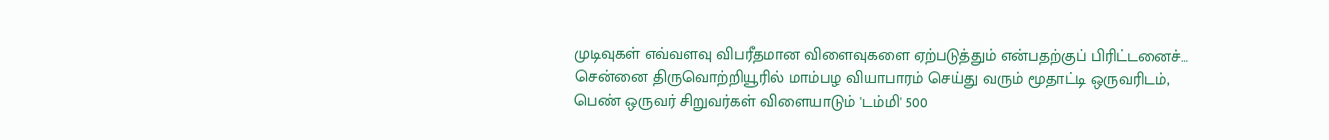முடிவுகள் எவ்வளவு விபரீதமான விளைவுகளை ஏற்படுத்தும் என்பதற்குப் பிரிட்டனைச்…
சென்னை திருவொற்றியூரில் மாம்பழ வியாபாரம் செய்து வரும் மூதாட்டி ஒருவரிடம், பெண் ஒருவர் சிறுவர்கள் விளையாடும் 'டம்மி' 500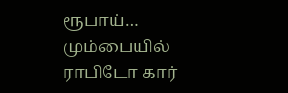ரூபாய்…
மும்பையில் ராபிடோ கார்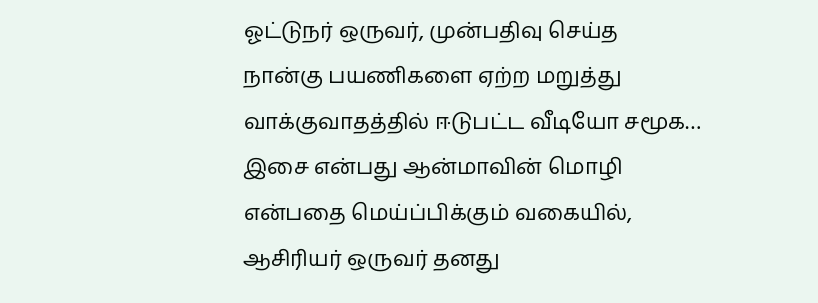ஓட்டுநர் ஒருவர், முன்பதிவு செய்த நான்கு பயணிகளை ஏற்ற மறுத்து வாக்குவாதத்தில் ஈடுபட்ட வீடியோ சமூக…
இசை என்பது ஆன்மாவின் மொழி என்பதை மெய்ப்பிக்கும் வகையில், ஆசிரியர் ஒருவர் தனது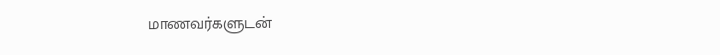மாணவர்களுடன்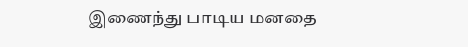இணைந்து பாடிய மனதை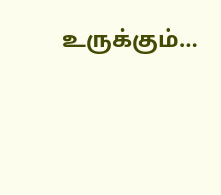உருக்கும்…